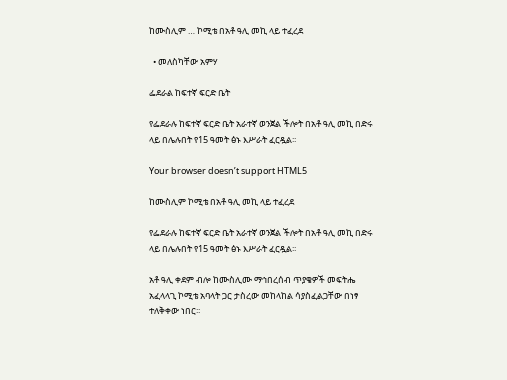ከሙስሊም … ኮሚቴ በአቶ ዓሊ መኪ ላይ ተፈረደ

  • መለስካቸው አምሃ

ፌደራል ከፍተኛ ፍርድ ቤት

የፌደራሉ ከፍተኛ ፍርድ ቤት አራተኛ ወንጀል ችሎት በአቶ ዓሊ መኪ በድሩ ላይ በሌሉበት የ15 ዓመት ፅኑ እሥራት ፈርዷል፡፡

Your browser doesn’t support HTML5

ከሙስሊም ኮሚቴ በአቶ ዓሊ መኪ ላይ ተፈረደ

የፌደራሉ ከፍተኛ ፍርድ ቤት አራተኛ ወንጀል ችሎት በአቶ ዓሊ መኪ በድሩ ላይ በሌሉበት የ15 ዓመት ፅኑ እሥራት ፈርዷል፡፡

አቶ ዓሊ ቀደም ብሎ ከሙስሊሙ ማኅበረሰብ ጥያቄዎች መፍትሔ አፈላላጊ ኮሚቴ አባላት ጋር ታስረው መከላከል ሳያስፈልጋቸው በነፃ ተለቅቀው ነበር፡፡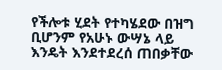የችሎቱ ሂደት የተካሄደው በዝግ ቢሆንም የአሁኑ ውሣኔ ላይ እንዴት እንደተደረሰ ጠበቃቸው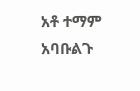አቶ ተማም አባቡልጉ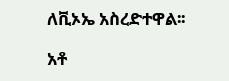ለቪኦኤ አስረድተዋል፡፡

አቶ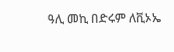ዓሊ መኪ በድሩም ለቪኦኤ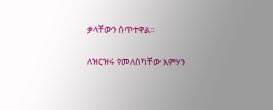ቃላቸውን ሰጥተዋል፡፡

ለዝርዝሩ የመለስካቸው አምሃን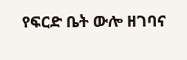የፍርድ ቤት ውሎ ዘገባና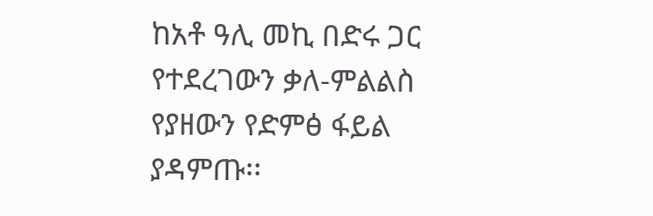ከአቶ ዓሊ መኪ በድሩ ጋር የተደረገውን ቃለ-ምልልስ የያዘውን የድምፅ ፋይል ያዳምጡ፡፡